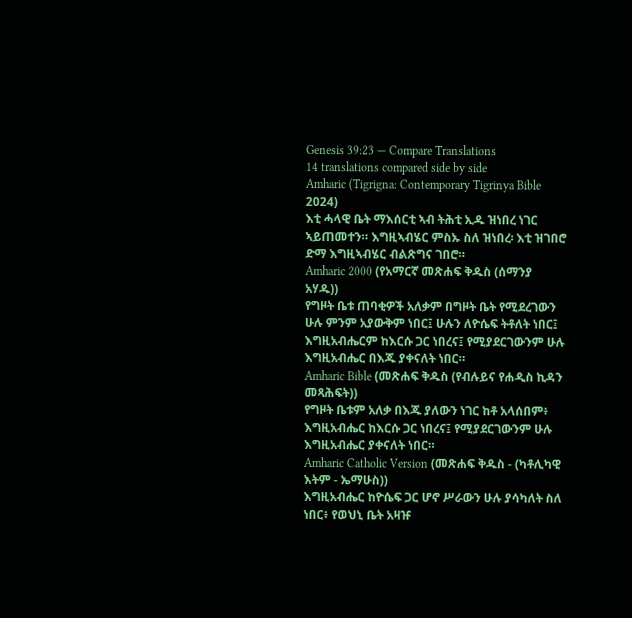Genesis 39:23 — Compare Translations
14 translations compared side by side
Amharic (Tigrigna: Contemporary Tigrinya Bible 2024)
እቲ ሓላዊ ቤት ማእሰርቲ ኣብ ትሕቲ ኢዱ ዝነበረ ነገር ኣይጠመተን። እግዚኣብሄር ምስኡ ስለ ዝነበረ፡ እቲ ዝገበሮ ድማ እግዚኣብሄር ብልጽግና ገበሮ።
Amharic 2000 (የአማርኛ መጽሐፍ ቅዱስ (ሰማንያ አሃዱ))
የግዞት ቤቱ ጠባቂዎች አለቃም በግዞት ቤት የሚደረገውን ሁሉ ምንም አያውቅም ነበር፤ ሁሉን ለዮሴፍ ትቶለት ነበር፤ እግዚአብሔርም ከእርሱ ጋር ነበረና፤ የሚያደርገውንም ሁሉ እግዚአብሔር በእጁ ያቀናለት ነበር።
Amharic Bible (መጽሐፍ ቅዱስ (የብሉይና የሐዲስ ኪዳን መጻሕፍት))
የግዞት ቤቱም አለቃ በእጁ ያለውን ነገር ከቶ አላሰበም፥ እግዚአብሔር ከእርሱ ጋር ነበረና፤ የሚያደርገውንም ሁሉ እግዚአብሔር ያቀናለት ነበር።
Amharic Catholic Version (መጽሐፍ ቅዱስ - (ካቶሊካዊ እትም - ኤማሁስ))
እግዚአብሔር ከዮሴፍ ጋር ሆኖ ሥራውን ሁሉ ያሳካለት ስለ ነበር፥ የወህኒ ቤት አዛዡ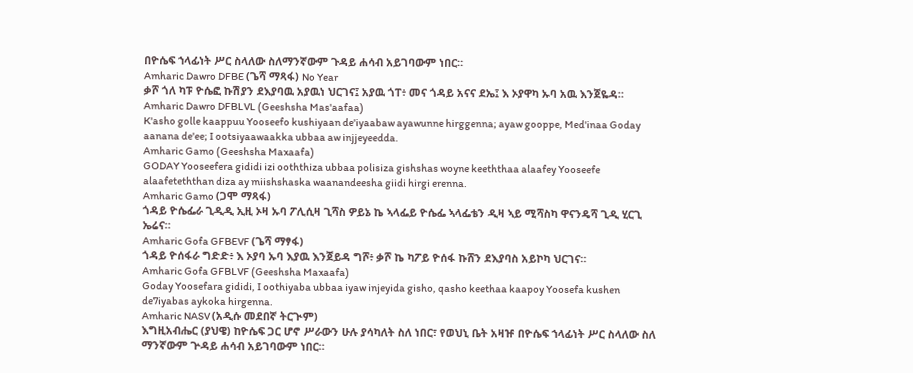በዮሴፍ ኀላፊነት ሥር ስላለው ስለማንኛውም ጉዳይ ሐሳብ አይገባውም ነበር።
Amharic Dawro DFBE (ጌሻ ማጻፋ) No Year
ቃሾ ጎለ ካፑ ዮሴፎ ኩሽያን ደእያባዉ አያዉነ ህርገና፤ አያዉ ጎፐ፥ መና ጎዳይ አናና ደኤ፤ እ ኦያዋካ ኡባ አዉ እንጀዬዳ።
Amharic Dawro DFBLVL (Geeshsha Mas'aafaa)
K'asho golle kaappuu Yooseefo kushiyaan de'iyaabaw ayawunne hirggenna; ayaw gooppe, Med'inaa Goday aanana de'ee; I ootsiyaawaakka ubbaa aw injjeyeedda.
Amharic Gamo (Geeshsha Maxaafa)
GODAY Yooseefera gididi izi ooththiza ubbaa polisiza gishshas woyne keeththaa alaafey Yooseefe alaafeteththan diza ay miishshaska waanandeesha giidi hirgi erenna.
Amharic Gamo (ጋሞ ማጻፋ)
ጎዳይ ዮሴፌራ ጊዲዲ ኢዚ ኦዛ ኡባ ፖሊሲዛ ጊሻስ ዎይኔ ኬ ኣላፌይ ዮሴፌ ኣላፌቴን ዲዛ ኣይ ሚሻስካ ዋናንዴሻ ጊዲ ሂርጊ ኤሬና።
Amharic Gofa GFBEVF (ጌሻ ማፃፋ)
ጎዳይ ዮሰፋራ ግድድ፥ እ ኦያባ ኡባ እያዉ እንጀይዳ ግሾ፥ ቃሾ ኬ ካፖይ ዮሰፋ ኩሸን ደእያባስ አይኮካ ህርገና።
Amharic Gofa GFBLVF (Geeshsha Maxaafa)
Goday Yoosefara gididi, I oothiyaba ubbaa iyaw injeyida gisho, qasho keethaa kaapoy Yoosefa kushen de7iyabas aykoka hirgenna.
Amharic NASV (አዲሱ መደበኛ ትርጒም)
እግዚአብሔር (ያህዌ) ከዮሴፍ ጋር ሆኖ ሥራውን ሁሉ ያሳካለት ስለ ነበር፣ የወህኒ ቤት አዛዡ በዮሴፍ ኀላፊነት ሥር ስላለው ስለ ማንኛውም ጕዳይ ሐሳብ አይገባውም ነበር።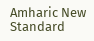Amharic New Standard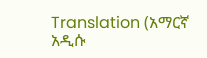Translation (አማርኛ አዲሱ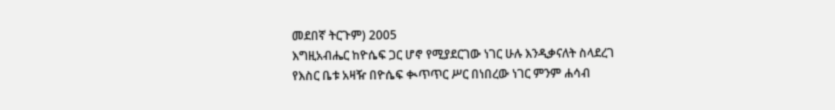መደበኛ ትርጉም) 2005
እግዚአብሔር ከዮሴፍ ጋር ሆኖ የሚያደርገው ነገር ሁሉ እንዲቃናለት ስላደረገ የእስር ቤቱ አዛዥ በዮሴፍ ቊጥጥር ሥር በነበረው ነገር ምንም ሐሳብ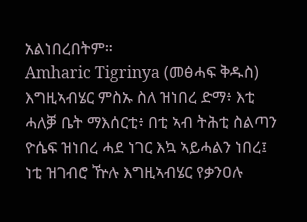አልነበረበትም።
Amharic Tigrinya (መፅሓፍ ቅዱስ)
እግዚኣብሄር ምስኡ ስለ ዝነበረ ድማ፥ እቲ ሓለቓ ቤት ማእሰርቲ፥ በቲ ኣብ ትሕቲ ስልጣን ዮሴፍ ዝነበረ ሓደ ነገር እኳ ኣይሓልን ነበረ፤ ነቲ ዝገብሮ ዅሉ እግዚኣብሄር የቃንዐሉ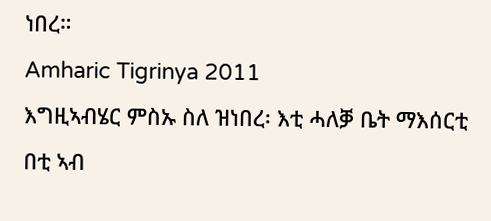ነበረ።
Amharic Tigrinya 2011
እግዚኣብሄር ምስኡ ስለ ዝነበረ፡ እቲ ሓለቓ ቤት ማእሰርቲ በቲ ኣብ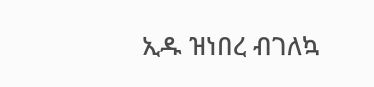ኢዱ ዝነበረ ብገለኳ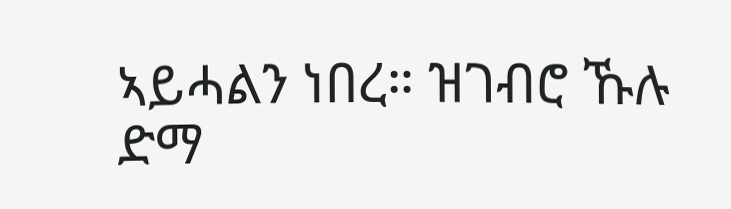ኣይሓልን ነበረ። ዝገብሮ ኹሉ ድማ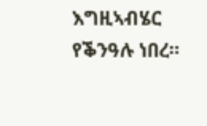እግዚኣብሄር የቕንዓሉ ነበረ።